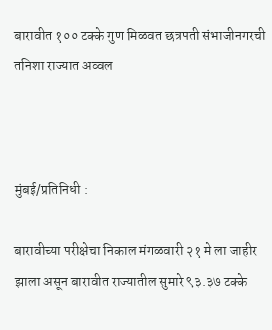बारावीत १०० टक्के गुण मिळवत छत्रपती संभाजीनगरची तनिशा राज्यात अव्वल



मुंबई/प्रतिनिधी :

बारावीच्या परीक्षेचा निकाल मंगळवारी २१ मे ला जाहीर झाला असून बारावीत राज्यातील सुमारे ९३.३७ टक्के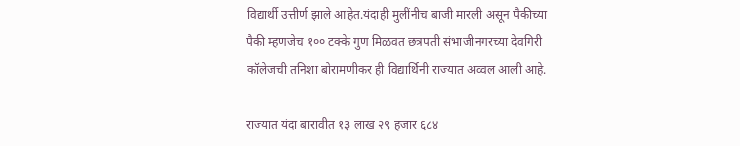विद्यार्थी उत्तीर्ण झाले आहेत.यंदाही मुलींनीच बाजी मारली असून पैकीच्या पैकी म्हणजेच १०० टक्के गुण मिळवत छत्रपती संभाजीनगरच्या देवगिरी कॉलेजची तनिशा बोरामणीकर ही विद्यार्थिनी राज्यात अव्वल आली आहे.

राज्यात यंदा बारावीत १३ लाख २९ हजार ६८४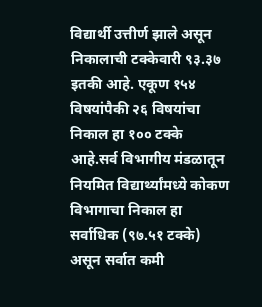विद्यार्थी उत्तीर्ण झाले असून निकालाची टक्केवारी ९३.३७ इतकी आहे. एकूण १५४ विषयांपैकी २६ विषयांचा निकाल हा १०० टक्के आहे.सर्व विभागीय मंडळातून नियमित विद्यार्थ्यांमध्ये कोकण विभागाचा निकाल हा सर्वाधिक (९७.५१ टक्के) असून सर्वात कमी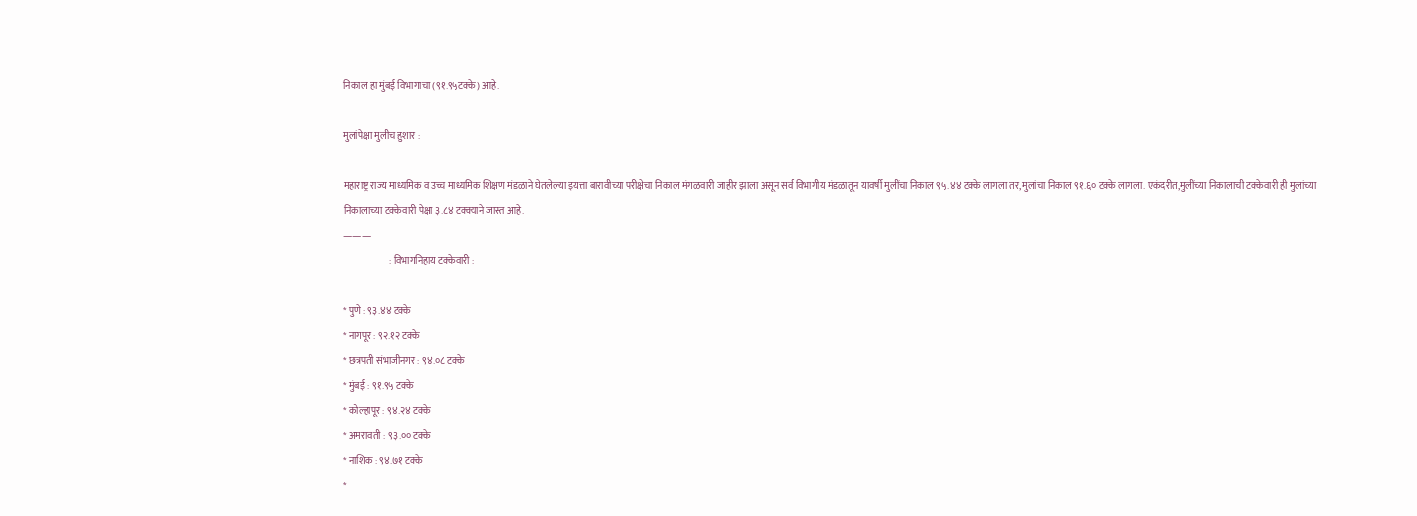निकाल हा मुंबई विभागाचा (९१.९५टक्के) आहे.

मुलांपेक्षा मुलीच हुशार :

महाराष्ट्र राज्य माध्यमिक व उच्च माध्यमिक शिक्षण मंडळाने घेतलेल्या इयत्ता बारावीच्या परीक्षेचा निकाल मंगळवारी जाहीर झाला असून सर्व विभागीय मंडळातून यावर्षी मुलींचा निकाल ९५.४४ टक्के लागला तर,मुलांचा निकाल ९१.६० टक्के लागला. एकंदरीत,मुलींच्या निकालाची टक्केवारी ही मुलांच्या निकालाच्या टक्केवारी पेक्षा ३.८४ टक्क्याने जास्त आहे.
———
                        : विभागनिहाय टक्केवारी :

* पुणे : ९३.४४ टक्के
* नागपूर : ९२.१२ टक्के
* छत्रपती संभाजीनगर : ९४.०८ टक्के
* मुंबई : ९१.९५ टक्के
* कोल्हापूर : ९४.२४ टक्के
* अमरावती : ९३.०० टक्के
* नाशिक : ९४.७१ टक्के
*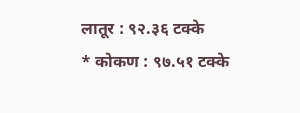लातूर : ९२.३६ टक्के
* कोकण : ९७.५१ टक्के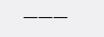———